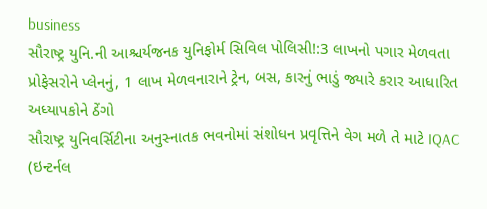business
સૌરાષ્ટ્ર યુનિ.ની આશ્ચર્યજનક યુનિફોર્મ સિવિલ પોલિસી!:3 લાખનો પગાર મેળવતા પ્રોફેસરોને પ્લેનનું, 1 લાખ મેળવનારાને ટ્રેન, બસ, કારનું ભાડું જ્યારે કરાર આધારિત અધ્યાપકોને ઠેંગો
સૌરાષ્ટ્ર યુનિવર્સિટીના અનુસ્નાતક ભવનોમાં સંશોધન પ્રવૃત્તિને વેગ મળે તે માટે IQAC (ઇન્ટર્નલ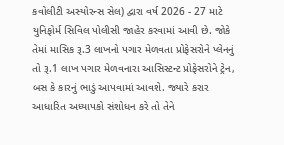કવોલીટી અસ્યોરન્સ સેલ) દ્વારા વર્ષ 2026 - 27 માટે યુનિફોર્મ સિવિલ પોલીસી જાહેર કરવામાં આવી છે. જોકે તેમાં માસિક રૂ.3 લાખનો પગાર મેળવતા પ્રોફેસરોને પ્લેનનું તો રૂ.1 લાખ પગાર મેળવનારા આસિસ્ટન્ટ પ્રોફેસરોને ટ્રેન, બસ કે કારનું ભાડું આપવામાં આવશે. જ્યારે કરાર આધારિત અધ્યાપકો સંશોધન કરે તો તેને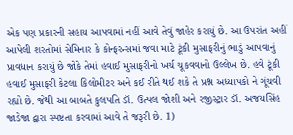એક પણ પ્રકારની સહાય આપવામાં નહીં આવે તેવું જાહેર કરાયું છે. આ ઉપરાંત અહીં આપેલી શરતોમાં સેમિનાર કે કોન્ફરન્સમાં જવા માટે ટૂંકી મુસાફરીનું ભાડું આપવાનું પ્રાવધાન કરાયું છે જોકે તેમાં હવાઈ મુસાફરીનો ખર્ચ ચૂકવવાનો ઉલ્લેખ છે. હવે ટૂંકી હવાઈ મુસાફરી કેટલા કિલોમીટર અને કઈ રીતે થઈ શકે તે પ્રશ્ન અધ્યાપકો ને ગૂંચવી રહ્યો છે. જેથી આ બાબતે કુલપતિ ડૉ. ઉત્પલ જોશી અને રજીસ્ટ્રાર ડૉ. અજયસિંહ જાડેજા દ્વારા સ્પષ્ટતા કરવામાં આવે તે જરૂરી છે. 1)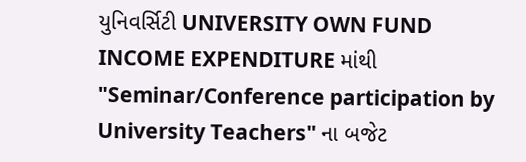યુનિવર્સિટી UNIVERSITY OWN FUND INCOME EXPENDITURE માંથી "Seminar/Conference participation by University Teachers" ના બજેટ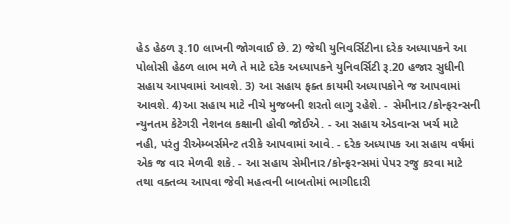હેડ હેઠળ રૂ.10 લાખની જોગવાઈ છે. 2) જેથી યુનિવર્સિટીના દરેક અધ્યાપકને આ પોલોસી હેઠળ લાભ મળે તે માટે દરેક અધ્યાપકને યુનિવર્સિટી રૂ.20 હજાર સુધીની સહાય આપવામાં આવશે. 3) આ સહાય ફક્ત કાયમી અધ્યાપકોને જ આપવામાં આવશે. 4)આ સહાય માટે નીચે મુજબની શરતો લાગુ રહેશે. - સેમીનાર/કોન્ફરન્સની ન્યુનતમ કેટેગરી નેશનલ કક્ષાની હોવી જોઈએ. - આ સહાય એડવાન્સ ખર્ચ માટે નહી, પરંતુ રીએમ્બર્સમેન્ટ તરીકે આપવામાં આવે. - દરેક અધ્યાપક આ સહાય વર્ષમાં એક જ વાર મેળવી શકે. - આ સહાય સેમીનાર/કોન્ફરન્સમાં પેપર રજુ કરવા માટે તથા વક્તવ્ય આપવા જેવી મહત્વની બાબતોમાં ભાગીદારી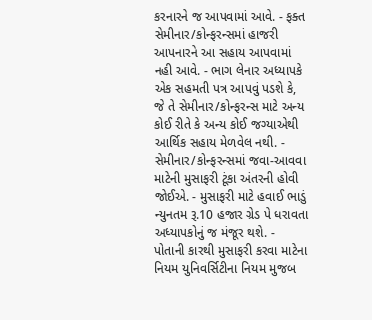કરનારને જ આપવામાં આવે. - ફક્ત સેમીનાર/કોન્ફરન્સમાં હાજરી આપનારને આ સહાય આપવામાં નહી આવે. - ભાગ લેનાર અધ્યાપકે એક સહમતી પત્ર આપવું પડશે કે, જે તે સેમીનાર/કોન્ફરન્સ માટે અન્ય કોઈ રીતે કે અન્ય કોઈ જગ્યાએથી આર્થિક સહાય મેળવેલ નથી. - સેમીનાર/કોન્ફરન્સમાં જવા-આવવા માટેની મુસાફરી ટૂંકા અંતરની હોવી જોઈએ. - મુસાફરી માટે હવાઈ ભાડું ન્યુનતમ રૂ.10 હજાર ગ્રેડ પે ધરાવતા અધ્યાપકોનું જ મંજૂર થશે. - પોતાની કારથી મુસાફરી કરવા માટેના નિયમ યુનિવર્સિટીના નિયમ મુજબ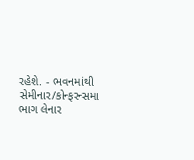રહેશે. - ભવનમાંથી સેમીનાર/કોન્ફરન્સમા ભાગ લેનાર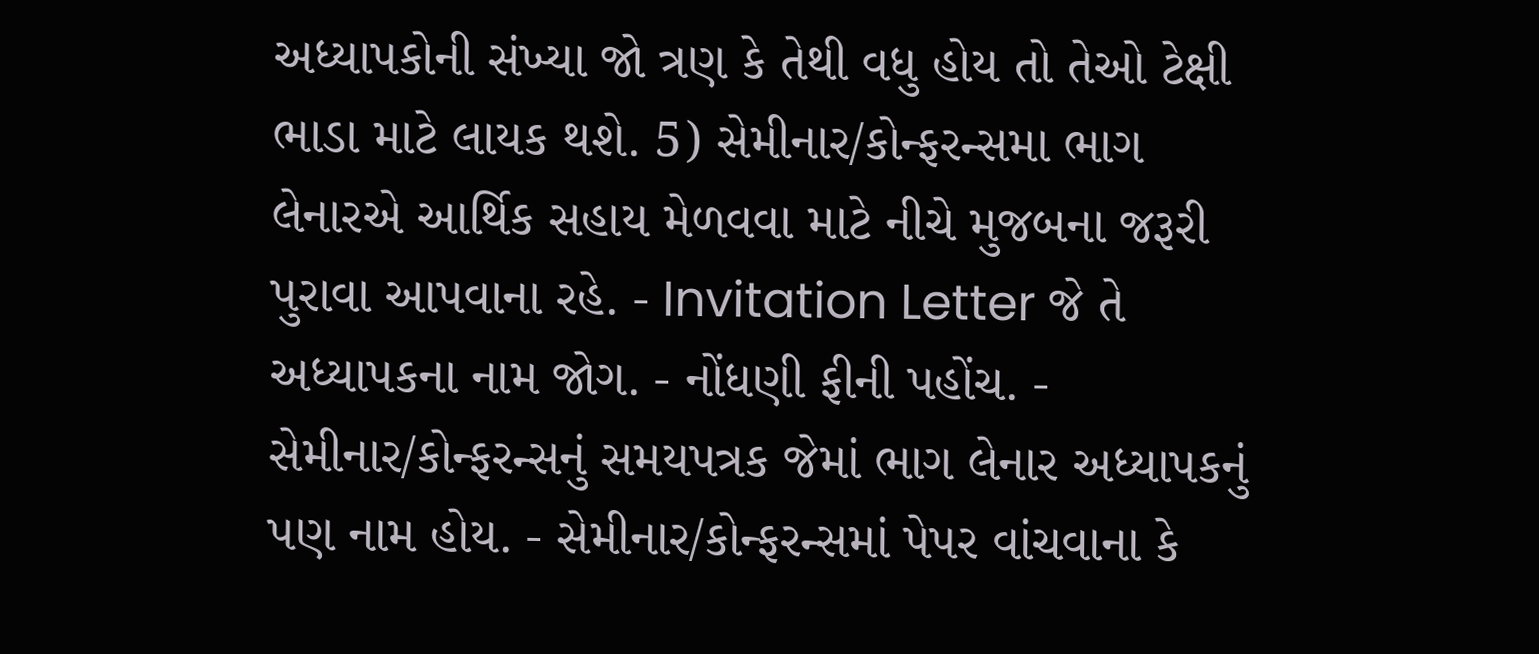અધ્યાપકોની સંખ્યા જો ત્રણ કે તેથી વધુ હોય તો તેઓ ટેક્ષી ભાડા માટે લાયક થશે. 5) સેમીનાર/કોન્ફરન્સમા ભાગ લેનારએ આર્થિક સહાય મેળવવા માટે નીચે મુજબના જરૂરી પુરાવા આપવાના રહે. - Invitation Letter જે તે અધ્યાપકના નામ જોગ. - નોંધણી ફીની પહોંચ. - સેમીનાર/કોન્ફરન્સનું સમયપત્રક જેમાં ભાગ લેનાર અધ્યાપકનું પણ નામ હોય. - સેમીનાર/કોન્ફરન્સમાં પેપર વાંચવાના કે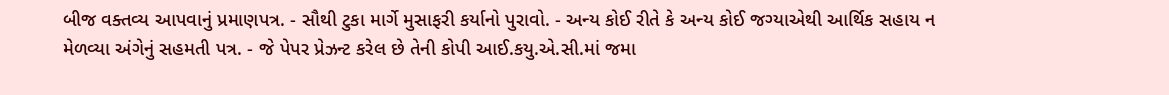બીજ વક્તવ્ય આપવાનું પ્રમાણપત્ર. - સૌથી ટુકા માર્ગે મુસાફરી કર્યાનો પુરાવો. - અન્ય કોઈ રીતે કે અન્ય કોઈ જગ્યાએથી આર્થિક સહાય ન મેળવ્યા અંગેનું સહમતી પત્ર. - જે પેપર પ્રેઝન્ટ કરેલ છે તેની કોપી આઈ.કયુ.એ.સી.માં જમા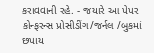કરાવવાની રહે. - જયારે આ પેપર કોન્ફરન્સ પ્રોસીડીંગ/જર્નલ /બુકમાં છપાય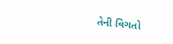તેની વિગતો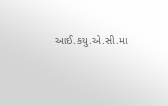આઈ.કયુ.એ.સી.મા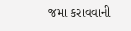જમા કરાવવાની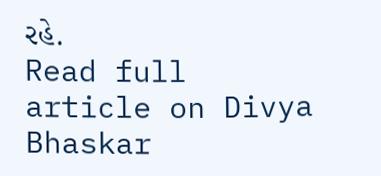રહે.
Read full article on Divya Bhaskar